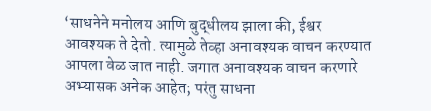‘साधनेने मनोलय आणि बुद्धीलय झाला की, ईश्वर आवश्यक ते देतो. त्यामुळे तेव्हा अनावश्यक वाचन करण्यात आपला वेळ जात नाही. जगात अनावश्यक वाचन करणारे अभ्यासक अनेक आहेत; परंतु साधना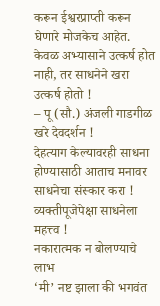करून ईश्वरप्राप्ती करून घेणारे मोजकेच आहेत. केवळ अभ्यासाने उत्कर्ष होत नाही, तर साधनेने खरा उत्कर्ष होतो !
– पू (सौ.) अंजली गाडगीळ
खरे देवदर्शन !
देहत्याग केल्यावरही साधना होण्यासाठी आताच मनावर साधनेचा संस्कार करा !
व्यक्तीपूजेपेक्षा साधनेला महत्त्व !
नकारात्मक न बोलण्याचे लाभ
‘मी’ नष्ट झाला की भगवंत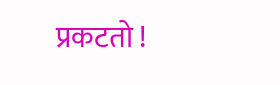प्रकटतो !